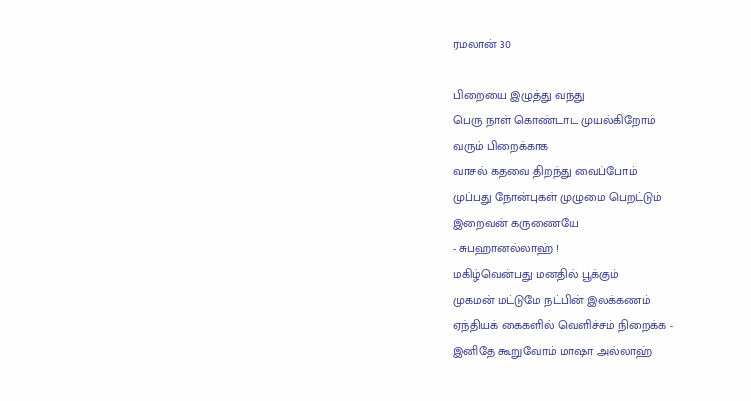ரமலான் 30

பிறையை இழுத்து வந்து
பெரு நாள் கொண்டாட முயல்கிறோம்
வரும் பிறைக்காக
வாசல் கதவை திறந்து வைப்போம்
முப்பது நோன்புகள் முழுமை பெறட்டும்
இறைவன் கருணையே
- சுபஹானல்லாஹ் !
மகிழ்வென்பது மனதில் பூக்கும்
முகமன் மட்டுமே நட்பின் இலக்கணம்
ஏந்தியக் கைகளில் வெளிச்சம் நிறைக்க -
இனிதே கூறுவோம் மாஷா அல்லாஹ்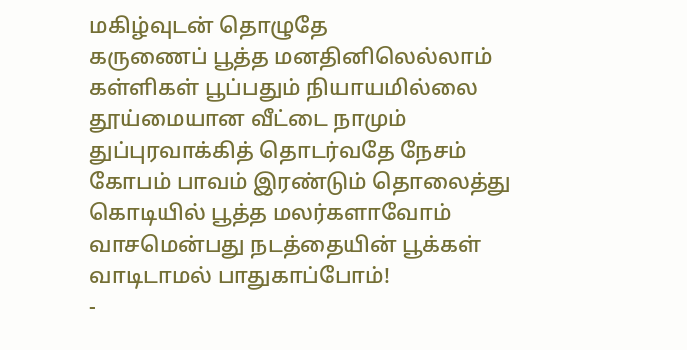மகிழ்வுடன் தொழுதே
கருணைப் பூத்த மனதினிலெல்லாம்
கள்ளிகள் பூப்பதும் நியாயமில்லை
தூய்மையான வீட்டை நாமும்
துப்புரவாக்கித் தொடர்வதே நேசம்
கோபம் பாவம் இரண்டும் தொலைத்து
கொடியில் பூத்த மலர்களாவோம்
வாசமென்பது நடத்தையின் பூக்கள்
வாடிடாமல் பாதுகாப்போம்!
-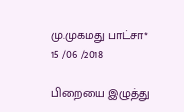மு.முகமது பாட்சா*
15 /06 /2018

பிறையை இழுத்து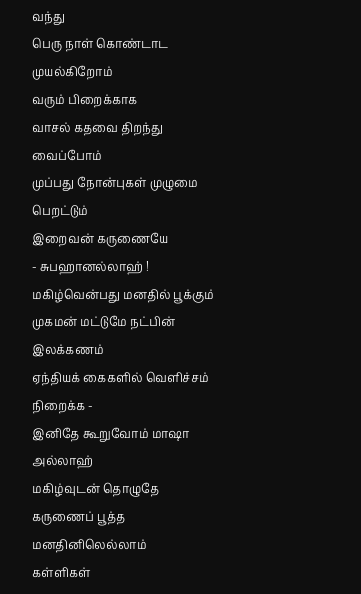வந்து
பெரு நாள் கொண்டாட முயல்கிறோம்
வரும் பிறைக்காக
வாசல் கதவை திறந்து வைப்போம்
முப்பது நோன்புகள் முழுமை பெறட்டும்
இறைவன் கருணையே
- சுபஹானல்லாஹ் !
மகிழ்வென்பது மனதில் பூக்கும்
முகமன் மட்டுமே நட்பின் இலக்கணம்
ஏந்தியக் கைகளில் வெளிச்சம் நிறைக்க -
இனிதே கூறுவோம் மாஷா அல்லாஹ்
மகிழ்வுடன் தொழுதே
கருணைப் பூத்த மனதினிலெல்லாம்
கள்ளிகள்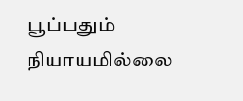பூப்பதும் நியாயமில்லை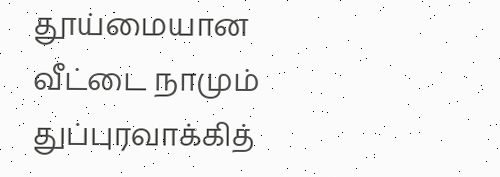தூய்மையான வீட்டை நாமும்
துப்புரவாக்கித்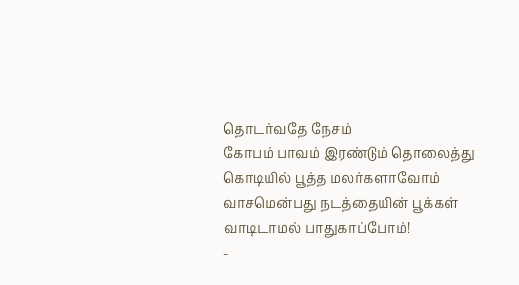தொடர்வதே நேசம்
கோபம் பாவம் இரண்டும் தொலைத்து
கொடியில் பூத்த மலர்களாவோம்
வாசமென்பது நடத்தையின் பூக்கள்
வாடிடாமல் பாதுகாப்போம்!
-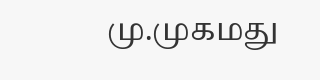மு.முகமது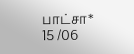பாட்சா*
15 /06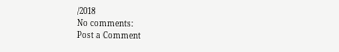/2018
No comments:
Post a Comment